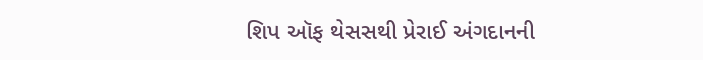શિપ ઑફ થેસસથી પ્રેરાઈ અંગદાનની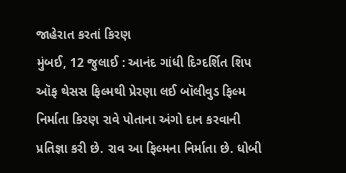જાહેરાત કરતાં કિરણ
મુંબઈ, 12 જુલાઈ : આનંદ ગાંધી દિગ્દર્શિત શિપ ઑફ થેસસ ફિલ્મથી પ્રેરણા લઈ બૉલીવુડ ફિલ્મ નિર્માતા કિરણ રાવે પોતાના અંગો દાન કરવાની પ્રતિજ્ઞા કરી છે. રાવ આ ફિલ્મના નિર્માતા છે. ધોબી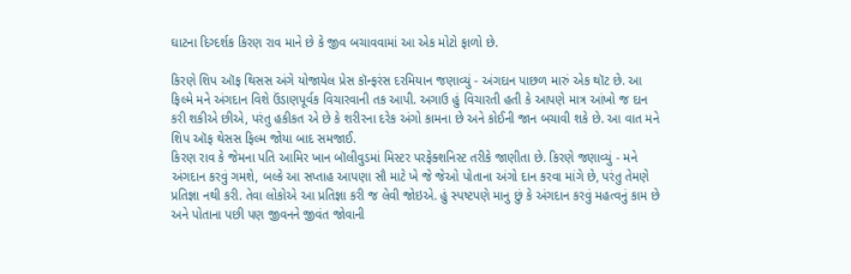ઘાટના દિગ્દર્શક કિરણ રાવ માને છે કે જીવ બચાવવામાં આ એક મોટો ફાળો છે.

કિરણે શિપ ઑફ થિસસ અંગે યોજાયેલ પ્રેસ કૉન્ફરંસ દરમિયાન જણાવ્યું - અંગદાન પાછળ મારું એક થૉટ છે. આ ફિલ્મે મને અંગદાન વિશે ઉંડાણપૂર્વક વિચારવાની તક આપી. અગાઉ હું વિચારતી હતી કે આપણે માત્ર આંખો જ દાન કરી શકીએ છીએ, પરંતુ હકીકત એ છે કે શરીરના દરેક અંગો કામના છે અને કોઈની જાન બચાવી શકે છે. આ વાત મને શિપ ઑફ થેસસ ફિલ્મ જોયા બાદ સમજાઈ.
કિરણ રાવ કે જેમના પતિ આમિર ખાન બૉલીવુડમાં મિસ્ટર પરફેક્શનિસ્ટ તરીકે જાણીતા છે. કિરણે જણાવ્યું - મને અંગદાન કરવું ગમશે, બલ્કે આ સપ્તાહ આપણા સૌ માટે ખે જે જેઓ પોતાના અંગો દાન કરવા માંગે છે, પરંતુ તેમણે પ્રતિજ્ઞા નથી કરી. તેવા લોકોએ આ પ્રતિજ્ઞા કરી જ લેવી જોઇએ. હું સ્પષ્ટપણે માનુ છું કે અંગદાન કરવું મહત્વનું કામ છે અને પોતાના પછી પણ જીવનને જીવંત જોવાની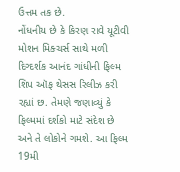ઉત્તમ તક છે.
નોંધનીય છે કે કિરણ રાવે યૂટીવી મોશન મિક્ચર્સ સાથે મળી દિગ્દર્શક આનંદ ગાંધીની ફિલ્મ શિપ ઑફ થેસસ રિલીઝ કરી રહ્યાં છ. તેમણે જણાવ્યું કે ફિલ્મમાં દર્શકો માટે સંદેશ છે અને તે લોકોને ગમશે. આ ફિલ્મ 19મી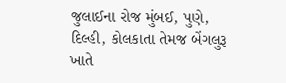જુલાઈના રોજ મુંબઈ, પુણે, દિલ્હી, કોલકાતા તેમજ બેંગલુરૂ ખાતે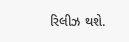રિલીઝ થશે.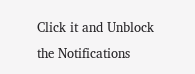Click it and Unblock the Notifications